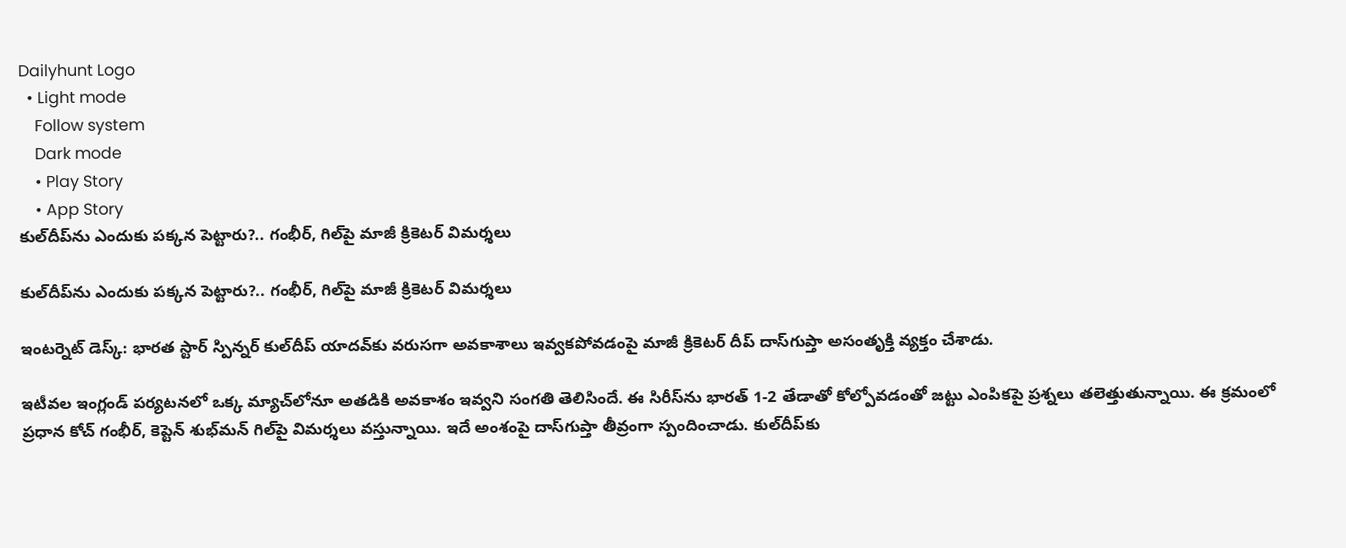Dailyhunt Logo
  • Light mode
    Follow system
    Dark mode
    • Play Story
    • App Story
కుల్‌దీప్‌ను ఎందుకు పక్కన పెట్టారు?.. గంభీర్, గిల్‌పై మాజీ క్రికెటర్ విమర్శలు

కుల్‌దీప్‌ను ఎందుకు పక్కన పెట్టారు?.. గంభీర్, గిల్‌పై మాజీ క్రికెటర్ విమర్శలు

ఇంటర్నెట్ డెస్క్: భారత స్టార్ స్పిన్నర్ కుల్‌దీప్ యాదవ్‌కు వరుసగా అవకాశాలు ఇవ్వకపోవడంపై మాజీ క్రికెటర్ దీప్ దాస్‌గుప్తా అసంతృక్తి వ్యక్తం చేశాడు.

ఇటీవల ఇంగ్లండ్ పర్యటనలో ఒక్క మ్యాచ్‌లోనూ అతడికి అవకాశం ఇవ్వని సంగతి తెలిసిందే. ఈ సిరీస్‌ను భారత్ 1-2 తేడాతో కోల్పోవడంతో జట్టు ఎంపికపై ప్రశ్నలు తలెత్తుతున్నాయి. ఈ క్రమంలో ప్రధాన కోచ్ గంభీర్, కెప్టెన్ శుభ్‌మన్ గిల్‌పై విమర్శలు వస్తున్నాయి. ఇదే అంశంపై దాస్‌గుప్తా తీవ్రంగా స్పందించాడు. కుల్‌దీప్‌కు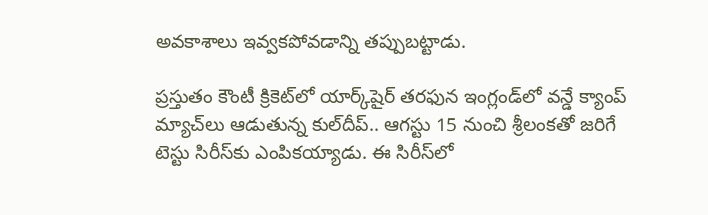అవకాశాలు ఇవ్వకపోవడాన్ని తప్పుబట్టాడు.

ప్రస్తుతం కౌంటీ క్రికెట్‌లో యార్క్‌షైర్ తరఫున ఇంగ్లండ్‌లో వన్డే క్యాంప్ మ్యాచ్‌లు ఆడుతున్న కుల్‌దీప్.. ఆగస్టు 15 నుంచి శ్రీలంకతో జరిగే టెస్టు సిరీస్‌కు ఎంపికయ్యాడు. ఈ సిరీస్‌లో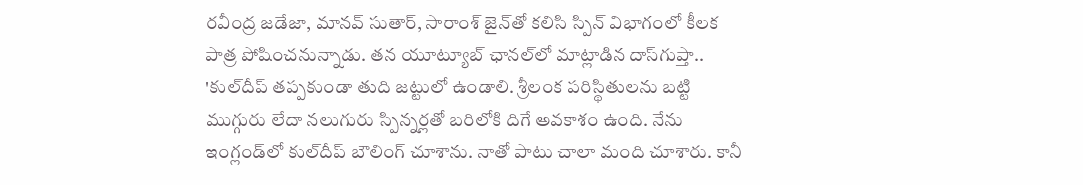రవీంద్ర జడేజా, మానవ్ సుతార్, సారాంశ్ జైన్‌తో కలిసి స్పిన్ విభాగంలో కీలక పాత్ర పోషించనున్నాడు. తన యూట్యూబ్ ఛానల్‌లో మాట్లాడిన దాస్‌గుప్తా.. 'కుల్‌దీప్ తప్పకుండా తుది జట్టులో ఉండాలి. శ్రీలంక పరిస్థితులను బట్టి ముగ్గురు లేదా నలుగురు స్పిన్నర్లతో బరిలోకి దిగే అవకాశం ఉంది. నేను ఇంగ్లండ్‌లో కుల్‌దీప్ బౌలింగ్ చూశాను. నాతో పాటు చాలా మంది చూశారు. కానీ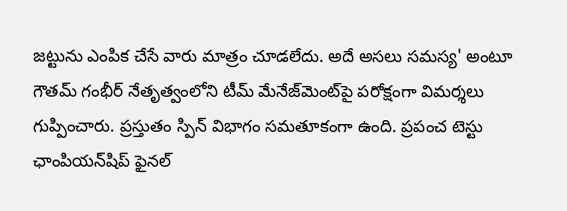జట్టును ఎంపిక చేసే వారు మాత్రం చూడలేదు. అదే అసలు సమస్య' అంటూ గౌతమ్ గంభీర్ నేతృత్వంలోని టీమ్ మేనేజ్‌మెంట్‌పై పరోక్షంగా విమర్శలు గుప్పించారు. ప్రస్తుతం స్పిన్ విభాగం సమతూకంగా ఉంది. ప్రపంచ టెస్టు ఛాంపియన్‌షిప్ ఫైనల్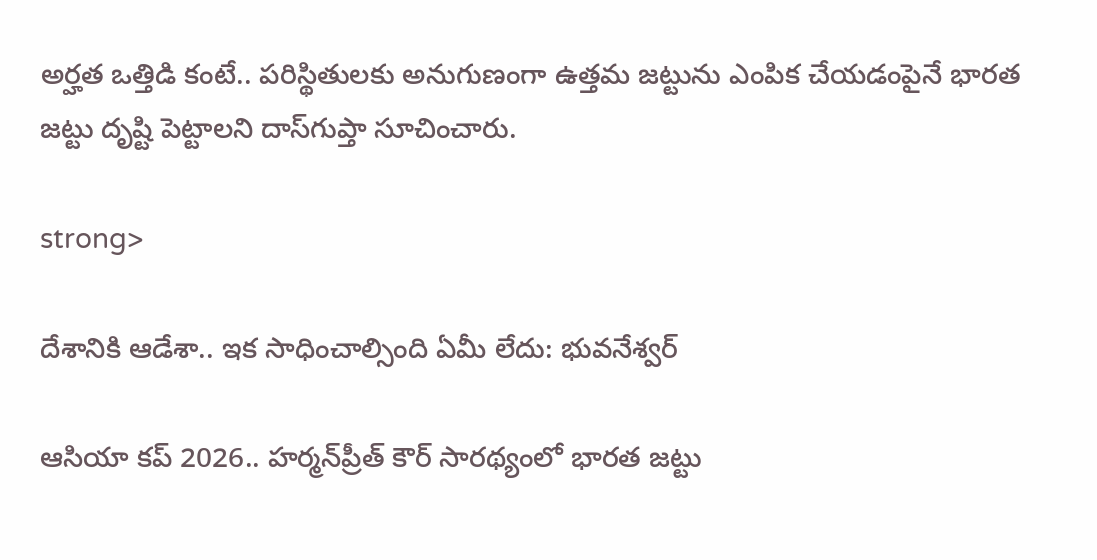అర్హత ఒత్తిడి కంటే.. పరిస్థితులకు అనుగుణంగా ఉత్తమ జట్టును ఎంపిక చేయడంపైనే భారత జట్టు దృష్టి పెట్టాలని దాస్‌గుప్తా సూచించారు.

strong>

దేశానికి ఆడేశా.. ఇక సాధించాల్సింది ఏమీ లేదు: భువనేశ్వర్

ఆసియా కప్ 2026.. హర్మన్‌ప్రీత్ కౌర్ సారథ్యంలో భారత జట్టు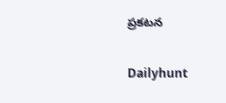ప్రకటన

Dailyhunt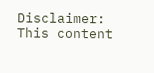Disclaimer: This content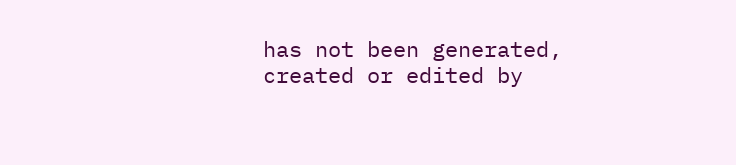has not been generated, created or edited by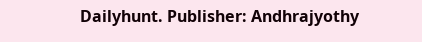Dailyhunt. Publisher: Andhrajyothy